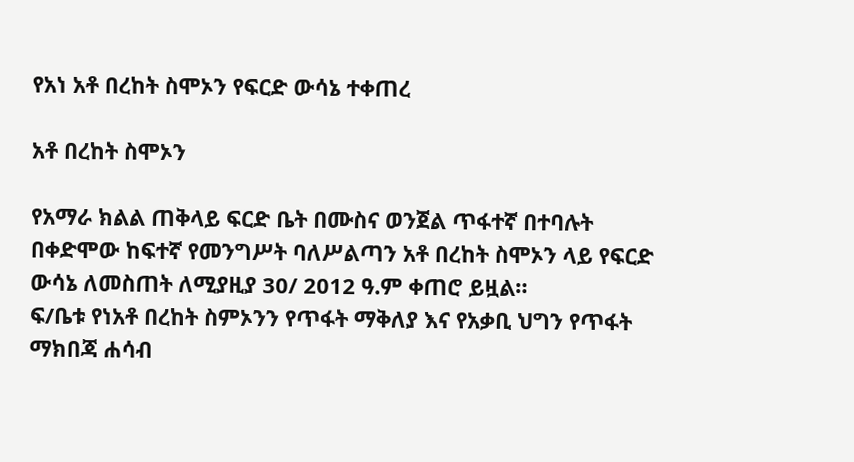የአነ አቶ በረከት ስሞኦን የፍርድ ውሳኔ ተቀጠረ

አቶ በረከት ስሞኦን

የአማራ ክልል ጠቅላይ ፍርድ ቤት በሙስና ወንጀል ጥፋተኛ በተባሉት በቀድሞው ከፍተኛ የመንግሥት ባለሥልጣን አቶ በረከት ስሞኦን ላይ የፍርድ ውሳኔ ለመስጠት ለሚያዚያ 30/ 2012 ዓ.ም ቀጠሮ ይዟል።
ፍ/ቤቱ የነአቶ በረከት ስምኦንን የጥፋት ማቅለያ እና የአቃቢ ህግን የጥፋት ማክበጃ ሐሳብ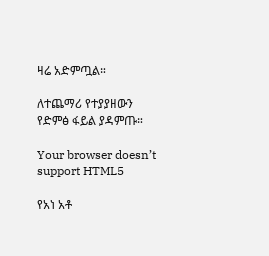ዛሬ አድምጧል።

ለተጨማሪ የተያያዘውን የድምፅ ፋይል ያዳምጡ።

Your browser doesn’t support HTML5

የአነ አቶ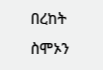በረከት ስሞኦን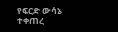የፍርድ ውሳኔ ተቀጠረ